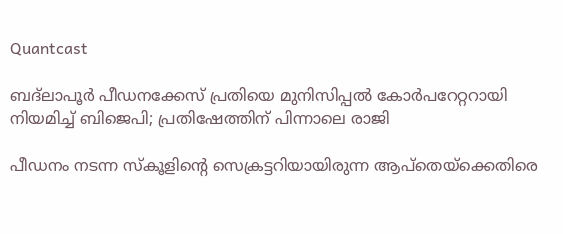Quantcast

ബദ്‌ലാപൂർ പീഡനക്കേസ്‌ പ്രതിയെ മുനിസിപ്പൽ കോർപറേറ്ററായി നിയമിച്ച് ബിജെപി; പ്രതിഷേത്തിന് പിന്നാലെ രാജി

പീഡനം നടന്ന സ്കൂളിന്റെ സെക്രട്ടറിയായിരുന്ന ആപ്തെയ്‌ക്കെതിരെ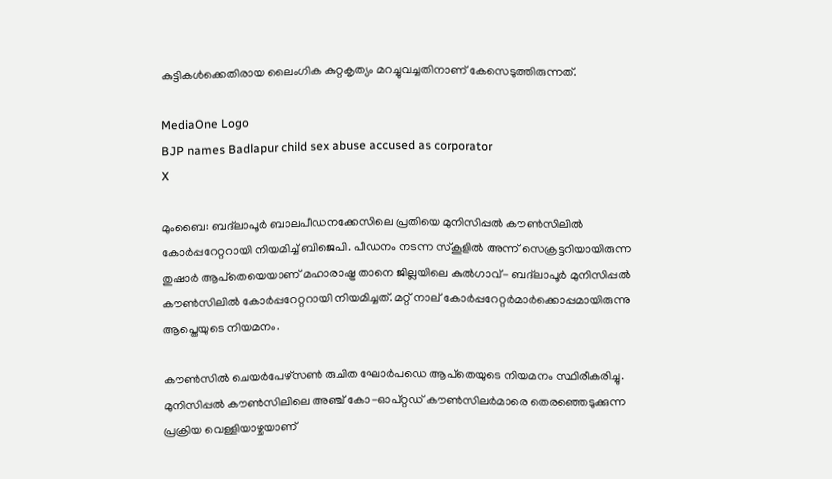കുട്ടികൾക്കെതിരായ ലൈംഗിക കുറ്റകൃത്യം മറച്ചുവച്ചതിനാണ് കേസെടുത്തിരുന്നത്.

MediaOne Logo
BJP names Badlapur child sex abuse accused as corporator
X

മുംബൈ: ബദ്‌ലാപൂർ ബാലപീഡനക്കേസിലെ പ്രതിയെ മുനിസിപ്പൽ കൗൺസിലിൽ കോർപ്പറേറ്ററായി നിയമിച്ച് ബിജെപി. പീഡനം നടന്ന സ്‌കൂളിൽ അന്ന് സെക്രട്ടറിയായിരുന്ന തുഷാർ ആപ്‌തെയെയാണ് മഹാരാഷ്ട്ര താനെ ജില്ലയിലെ കുൽഗാവ്- ബദ്‌ലാപൂർ മുനിസിപ്പൽ കൗൺസിലിൽ കോർപ്പറേറ്ററായി നിയമിച്ചത്. മറ്റ് നാല് കോർപ്പറേറ്റർമാർക്കൊപ്പമായിരുന്നു ആപ്തെയുടെ നിയമനം.

കൗൺസിൽ ചെയർപേഴ്‌സൺ രുചിത ഘോർപഡെ ആപ്‌തെയുടെ നിയമനം സ്ഥിരീകരിച്ചു. മുനിസിപ്പൽ കൗൺസിലിലെ അഞ്ച് കോ-ഓപ്റ്റഡ് കൗൺസിലർമാരെ തെരഞ്ഞെടുക്കുന്ന പ്രക്രിയ വെള്ളിയാഴ്ചയാണ്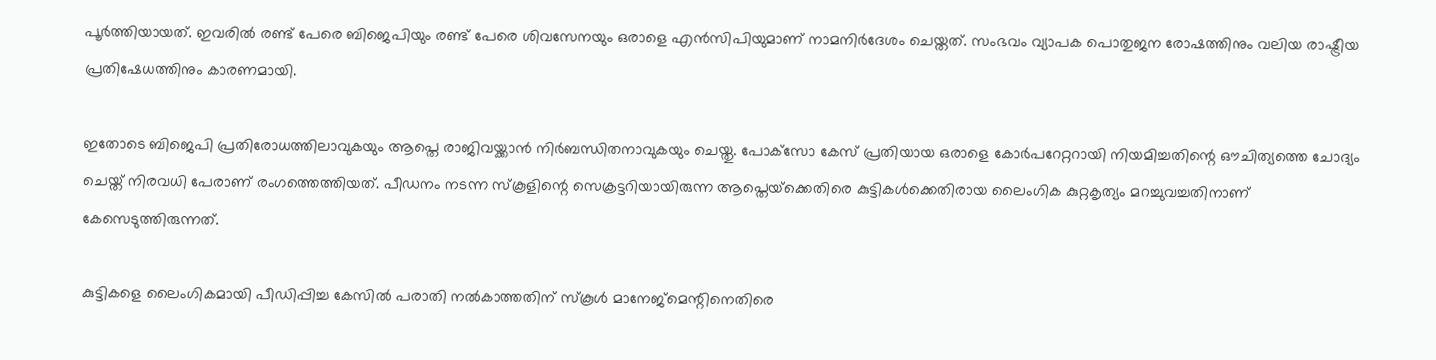പൂർത്തിയായത്. ഇവരിൽ രണ്ട് പേരെ ബിജെപിയും രണ്ട് പേരെ ശിവസേനയും ഒരാളെ എൻസിപിയുമാണ് നാമനിർദേശം ചെയ്തത്. സംഭവം വ്യാപക പൊതുജന രോഷത്തിനും വലിയ രാഷ്ട്രീയ പ്രതിഷേധത്തിനും കാരണമായി.

ഇതോടെ ബിജെപി പ്രതിരോധത്തിലാവുകയും ആപ്തെ രാജിവയ്ക്കാൻ നിർബന്ധിതനാവുകയും ചെയ്തു. പോക്‌സോ കേസ് പ്രതിയായ ഒരാളെ കോർപറേറ്ററായി നിയമിച്ചതിന്റെ ഔചിത്യത്തെ ചോദ്യം ചെയ്ത് നിരവധി പേരാണ് രംഗത്തെത്തിയത്. പീഡനം നടന്ന സ്കൂളിന്റെ സെക്രട്ടറിയായിരുന്ന ആപ്തെയ്‌ക്കെതിരെ കുട്ടികൾക്കെതിരായ ലൈംഗിക കുറ്റകൃത്യം മറച്ചുവച്ചതിനാണ് കേസെടുത്തിരുന്നത്.

കുട്ടികളെ ലൈംഗികമായി പീഡിപ്പിച്ച കേസിൽ പരാതി നൽകാത്തതിന് സ്കൂൾ മാനേജ്‌മെന്റിനെതിരെ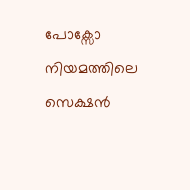പോക്സോ നിയമത്തിലെ സെക്ഷൻ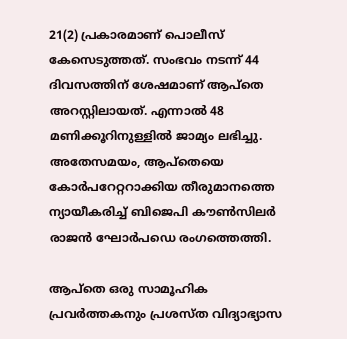21(2) പ്രകാരമാണ് പൊലീസ് കേസെടുത്തത്. സംഭവം നടന്ന് 44 ദിവസത്തിന് ശേഷമാണ് ആപ്തെ അറസ്റ്റിലായത്. എന്നാൽ 48 മണിക്കൂറിനുള്ളിൽ ജാമ്യം ലഭിച്ചു. അതേസമയം, ആപ്തെയെ കോർപറേറ്ററാക്കിയ തീരുമാനത്തെ ന്യായീകരിച്ച് ബിജെപി കൗൺസിലർ രാജൻ ഘോർപഡെ രംഗത്തെത്തി.

ആപ്തെ ഒരു സാമൂഹിക പ്രവർത്തകനും പ്രശസ്ത വിദ്യാഭ്യാസ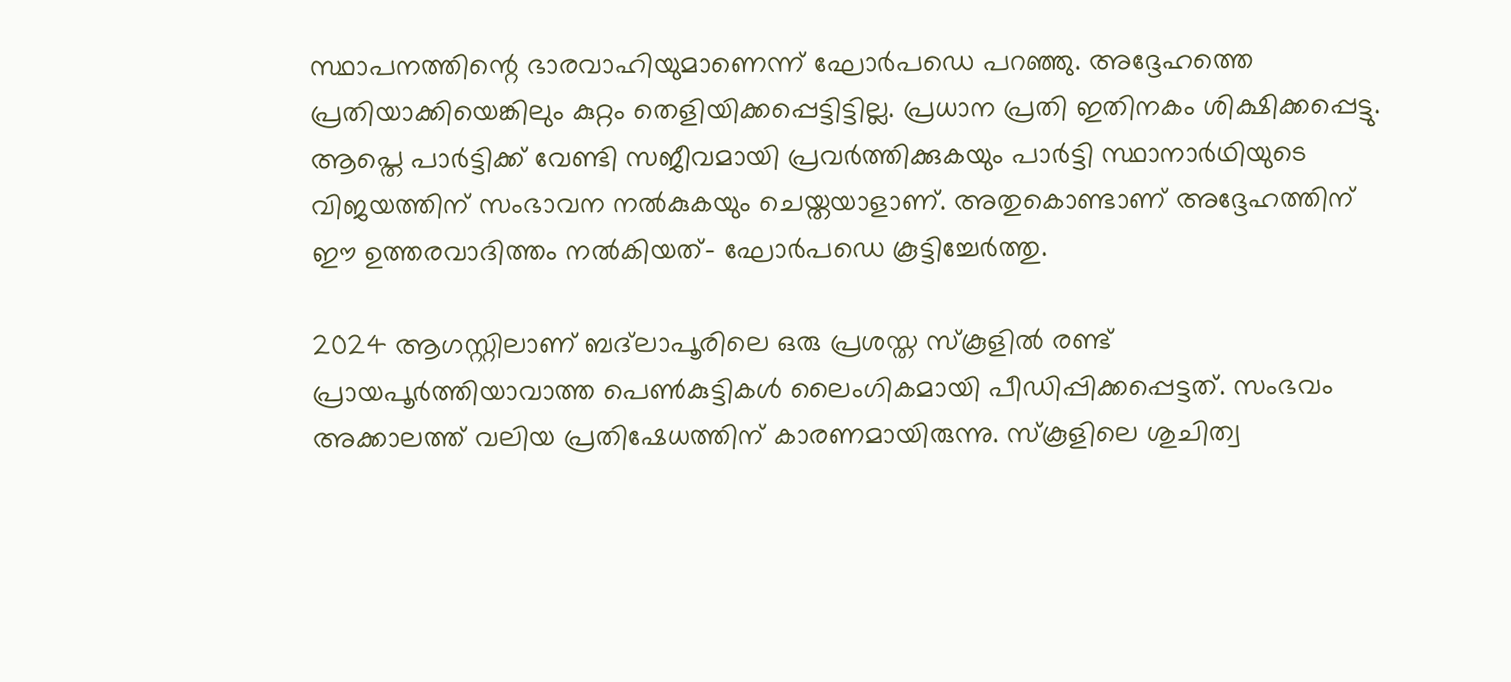സ്ഥാപനത്തിന്റെ ഭാരവാഹിയുമാണെന്ന് ഘോർപഡെ പറഞ്ഞു. അദ്ദേഹത്തെ പ്രതിയാക്കിയെങ്കിലും കുറ്റം തെളിയിക്കപ്പെട്ടിട്ടില്ല. പ്രധാന പ്രതി ഇതിനകം ശിക്ഷിക്കപ്പെട്ടു. ആപ്തെ പാർട്ടിക്ക് വേണ്ടി സജീവമായി പ്രവർത്തിക്കുകയും പാർട്ടി സ്ഥാനാർഥിയുടെ വിജയത്തിന് സംഭാവന നൽകുകയും ചെയ്തയാളാണ്. അതുകൊണ്ടാണ് അദ്ദേഹത്തിന് ഈ ഉത്തരവാദിത്തം നൽകിയത്- ഘോർപഡെ കൂട്ടിച്ചേർത്തു.

2024 ആഗസ്റ്റിലാണ് ബദ്‌ലാപൂരിലെ ഒരു പ്രശസ്ത സ്കൂളിൽ രണ്ട് പ്രായപൂർത്തിയാവാത്ത പെൺകുട്ടികൾ ലൈംഗികമായി പീഡിപ്പിക്കപ്പെട്ടത്. സംഭവം അക്കാലത്ത് വലിയ പ്രതിഷേധത്തിന് കാരണമായിരുന്നു. സ്കൂളിലെ ശുചിത്വ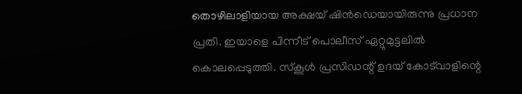തൊഴിലാളിയായ അക്ഷയ് ഷിൻഡെയായിരുന്നു പ്രധാന പ്രതി. ഇയാളെ പിന്നീട് പൊലീസ് ഏറ്റുമുട്ടലിൽ കൊലപ്പെടുത്തി. സ്കൂൾ പ്രസിഡന്റ് ഉദയ് കോട്‌വാളിന്റെ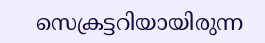സെക്രട്ടറിയായിരുന്ന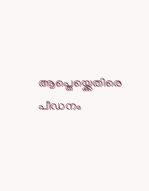ആപ്തെയ്ക്കെതിരെ പീഡനം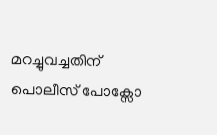മറച്ചുവച്ചതിന് പൊലീസ് പോക്സോ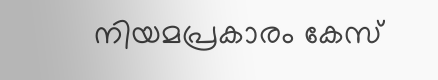നിയമപ്രകാരം കേസ്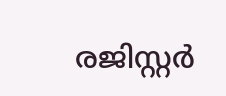രജിസ്റ്റർ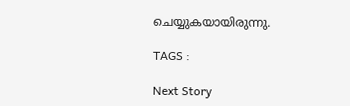ചെയ്യുകയായിരുന്നു.

TAGS :

Next Story